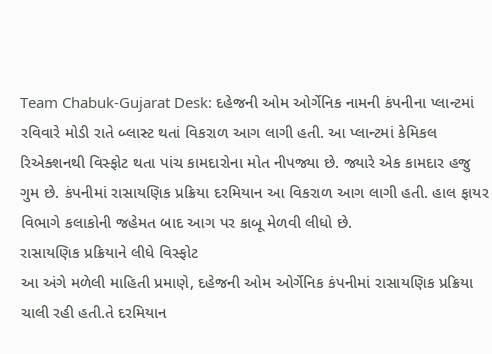Team Chabuk-Gujarat Desk: દહેજની ઓમ ઓર્ગેનિક નામની કંપનીના પ્લાન્ટમાં રવિવારે મોડી રાતે બ્લાસ્ટ થતાં વિકરાળ આગ લાગી હતી. આ પ્લાન્ટમાં કેમિકલ રિએક્શનથી વિસ્ફોટ થતા પાંચ કામદારોના મોત નીપજ્યા છે. જ્યારે એક કામદાર હજુ ગુમ છે. કંપનીમાં રાસાયણિક પ્રક્રિયા દરમિયાન આ વિકરાળ આગ લાગી હતી. હાલ ફાયર વિભાગે કલાકોની જહેમત બાદ આગ પર કાબૂ મેળવી લીધો છે.
રાસાયણિક પ્રક્રિયાને લીધે વિસ્ફોટ
આ અંગે મળેલી માહિતી પ્રમાણે, દહેજની ઓમ ઓર્ગેનિક કંપનીમાં રાસાયણિક પ્રક્રિયા ચાલી રહી હતી.તે દરમિયાન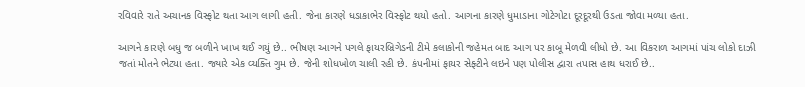રવિવારે રાતે અચાનક વિસ્ફોટ થતા આગ લાગી હતી. જેના કારણે ધડાકાભેર વિસ્ફોટ થયો હતો. આગના કારણે ધુમાડાના ગોટેગોટા દૂરદૂરથી ઉડતા જોવા મળ્યા હતા.

આગને કારણે બધુ જ બળીને ખાખ થઈ ગયું છે.. ભીષણ આગને પગલે ફાયરબ્રિગેડની ટીમે કલાકોની જહેમત બાદ આગ પર કાબૂ મેળવી લીધો છે. આ વિકરાળ આગમાં પાંચ લોકો દાઝી જતાં મોતને ભેટ્યા હતા. જ્યારે એક વ્યક્તિ ગુમ છે. જેની શોધખોળ ચાલી રહી છે. કંપનીમાં ફાયર સેફ્ટીને લઇને પણ પોલીસ દ્વારા તપાસ હાથ ધરાઈ છે..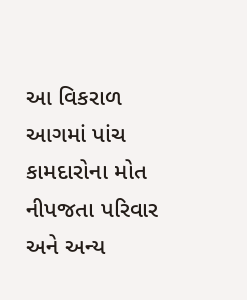આ વિકરાળ આગમાં પાંચ કામદારોના મોત નીપજતા પરિવાર અને અન્ય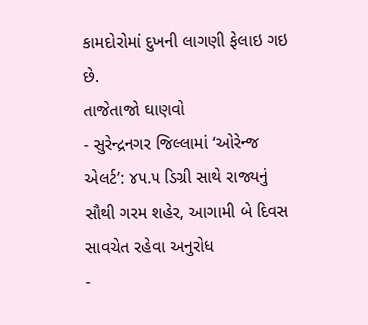કામદોરોમાં દુખની લાગણી ફેલાઇ ગઇ છે.
તાજેતાજો ઘાણવો
- સુરેન્દ્રનગર જિલ્લામાં ‘ઓરેન્જ એલર્ટ’: ૪૫.૫ ડિગ્રી સાથે રાજ્યનું સૌથી ગરમ શહેર, આગામી બે દિવસ સાવચેત રહેવા અનુરોધ
-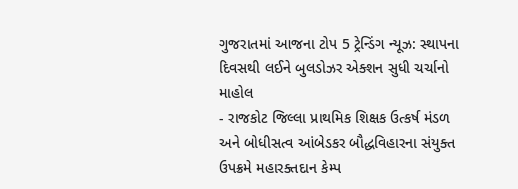ગુજરાતમાં આજના ટોપ 5 ટ્રેન્ડિંગ ન્યૂઝ: સ્થાપના દિવસથી લઈને બુલડોઝર એક્શન સુધી ચર્ચાનો માહોલ
- રાજકોટ જિલ્લા પ્રાથમિક શિક્ષક ઉત્કર્ષ મંડળ અને બોધીસત્વ આંબેડકર બૌદ્ધવિહારના સંયુક્ત ઉપક્રમે મહારક્તદાન કેમ્પ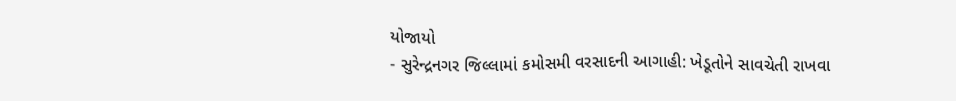યોજાયો
- સુરેન્દ્રનગર જિલ્લામાં કમોસમી વરસાદની આગાહી: ખેડૂતોને સાવચેતી રાખવા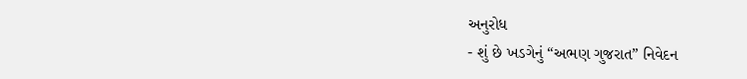અનુરોધ
- શું છે ખડગેનું “અભણ ગુજરાત” નિવેદન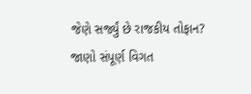જેણે સર્જ્યું છે રાજકીય તોફાન? જાણો સંપૂર્ણ વિગત